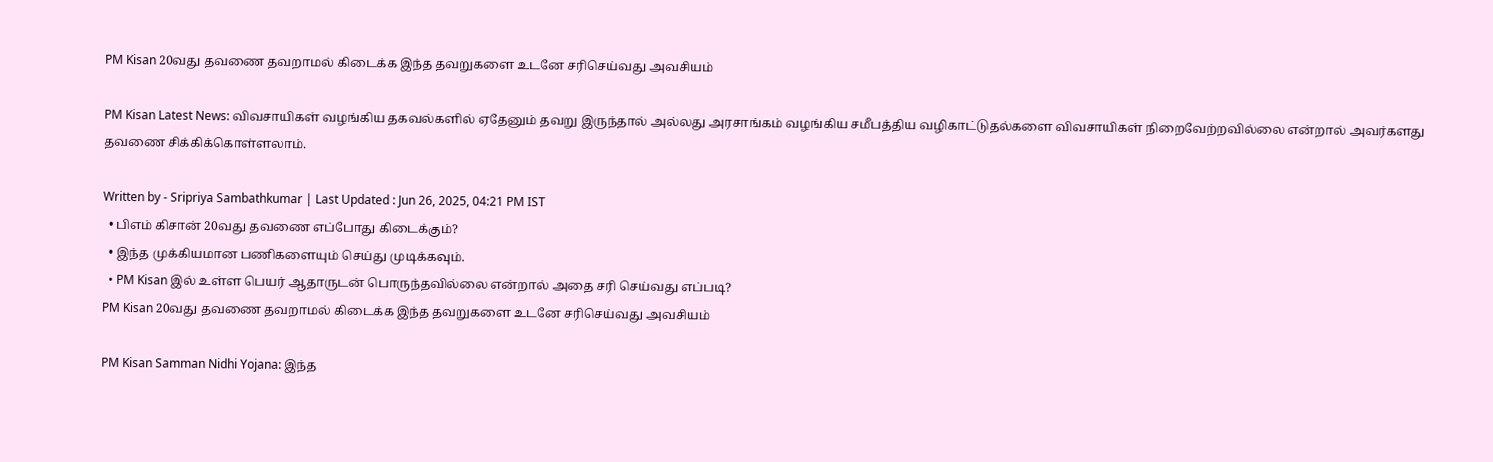PM Kisan 20வது தவணை தவறாமல் கிடைக்க இந்த தவறுகளை உடனே சரிசெய்வது அவசியம்

PM Kisan Latest News: விவசாயிகள் வழங்கிய தகவல்களில் ஏதேனும் தவறு இருந்தால் அல்லது அரசாங்கம் வழங்கிய சமீபத்திய வழிகாட்டுதல்களை விவசாயிகள் நிறைவேற்றவில்லை என்றால் அவர்களது தவணை சிக்கிக்கொள்ளலாம்.

Written by - Sripriya Sambathkumar | Last Updated : Jun 26, 2025, 04:21 PM IST
  • பிஎம் கிசான் 20வது தவணை எப்போது கிடைக்கும்?
  • இந்த முக்கியமான பணிகளையும் செய்து முடிக்கவும்.
  • PM Kisan இல் உள்ள பெயர் ஆதாருடன் பொருந்தவில்லை என்றால் அதை சரி செய்வது எப்படி?
PM Kisan 20வது தவணை தவறாமல் கிடைக்க இந்த தவறுகளை உடனே சரிசெய்வது அவசியம்

PM Kisan Samman Nidhi Yojana: இந்த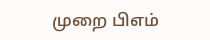முறை பிஎம்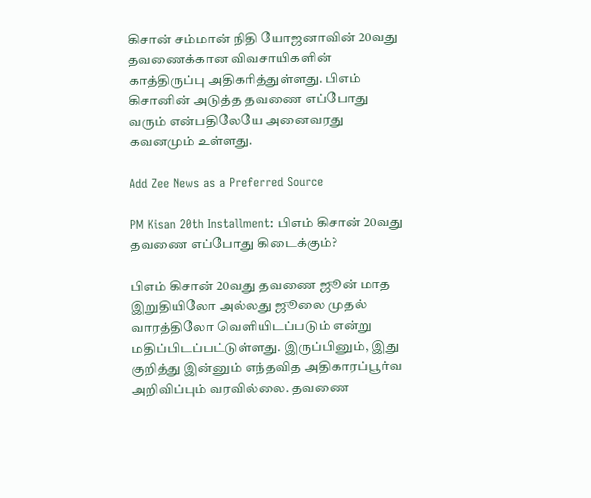கிசான் சம்மான் நிதி யோஜனாவின் 20வது தவணைக்கான விவசாயிகளின் காத்திருப்பு அதிகரித்துள்ளது. பிஎம் கிசானின் அடுத்த தவணை எப்போது வரும் என்பதிலேயே அனைவரது கவனமும் உள்ளது.

Add Zee News as a Preferred Source

PM Kisan 20th Installment: பிஎம் கிசான் 20வது தவணை எப்போது கிடைக்கும்?

பிஎம் கிசான் 20வது தவணை ஜூன் மாத இறுதியிலோ அல்லது ஜூலை முதல் வாரத்திலோ வெளியிடப்படும் என்று மதிப்பிடப்பட்டுள்ளது. இருப்பினும், இது குறித்து இன்னும் எந்தவித அதிகாரப்பூர்வ அறிவிப்பும் வரவில்லை. தவணை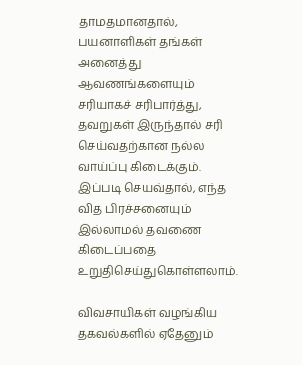தாமதமானதால், பயனாளிகள் தங்கள் அனைத்து ஆவணங்களையும் சரியாகச் சரிபார்த்து, தவறுகள் இருந்தால் சரி செய்வதற்கான நல்ல வாய்ப்பு கிடைக்கும். இப்படி செயவ்தால், எந்த வித பிரச்சனையும் இல்லாமல் தவணை கிடைப்பதை உறுதிசெய்துகொள்ளலாம்.

விவசாயிகள் வழங்கிய தகவல்களில் ஏதேனும்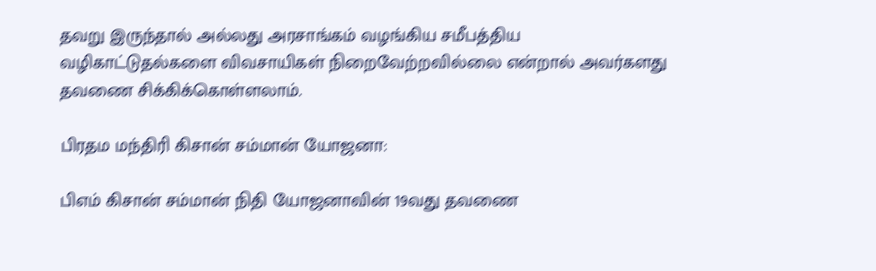தவறு இருந்தால் அல்லது அரசாங்கம் வழங்கிய சமீபத்திய வழிகாட்டுதல்களை விவசாயிகள் நிறைவேற்றவில்லை என்றால் அவர்களது தவணை சிக்கிக்கொள்ளலாம்.

பிரதம மந்திரி கிசான் சம்மான் யோஜனா:

பிஎம் கிசான் சம்மான் நிதி யோஜனாவின் 19வது தவணை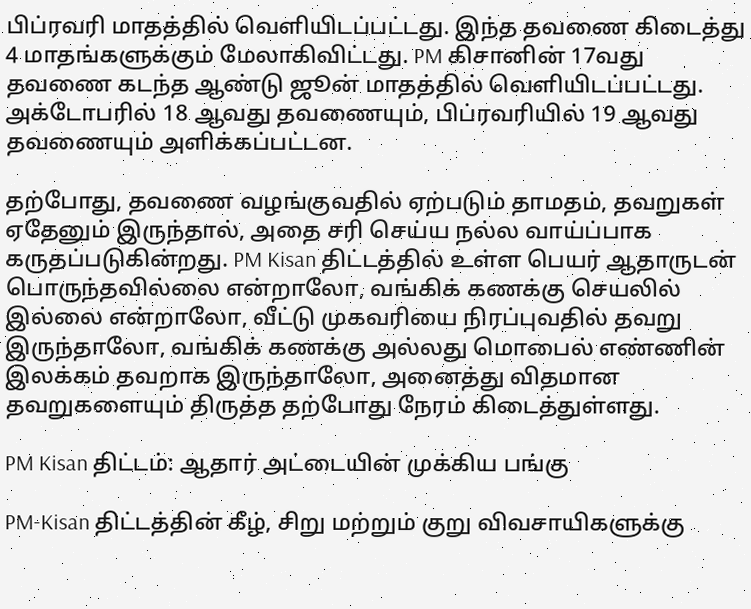பிப்ரவரி மாதத்தில் வெளியிடப்பட்டது. இந்த தவணை கிடைத்து 4 மாதங்களுக்கும் மேலாகிவிட்டது. PM கிசானின் 17வது தவணை கடந்த ஆண்டு ஜூன் மாதத்தில் வெளியிடப்பட்டது. அக்டோபரில் 18 ஆவது தவணையும், பிப்ரவரியில் 19 ஆவது தவணையும் அளிக்கப்பட்டன.

தற்போது, தவணை வழங்குவதில் ஏற்படும் தாமதம், தவறுகள் ஏதேனும் இருந்தால், அதை சரி செய்ய நல்ல வாய்ப்பாக கருதப்படுகின்றது. PM Kisan திட்டத்தில் உள்ள பெயர் ஆதாருடன் பொருந்தவில்லை என்றாலோ, வங்கிக் கணக்கு செயலில் இல்லை என்றாலோ, வீட்டு முகவரியை நிரப்புவதில் தவறு இருந்தாலோ, வங்கிக் கணக்கு அல்லது மொபைல் எண்ணின் இலக்கம் தவறாக இருந்தாலோ, அனைத்து விதமான தவறுகளையும் திருத்த தற்போது நேரம் கிடைத்துள்ளது.

PM Kisan திட்டம்: ஆதார் அட்டையின் முக்கிய பங்கு

PM-Kisan திட்டத்தின் கீழ், சிறு மற்றும் குறு விவசாயிகளுக்கு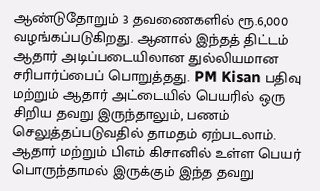ஆண்டுதோறும் 3 தவணைகளில் ரூ.6,000 வழங்கப்படுகிறது. ஆனால் இந்தத் திட்டம் ஆதார் அடிப்படையிலான துல்லியமான சரிபார்ப்பைப் பொறுத்தது. PM Kisan பதிவு மற்றும் ஆதார் அட்டையில் பெயரில் ஒரு சிறிய தவறு இருந்தாலும், பணம் செலுத்தப்படுவதில் தாமதம் ஏற்படலாம். ஆதார் மற்றும் பிஎம் கிசானில் உள்ள பெயர் பொருந்தாமல் இருக்கும் இந்த தவறு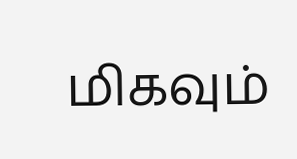மிகவும்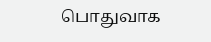பொதுவாக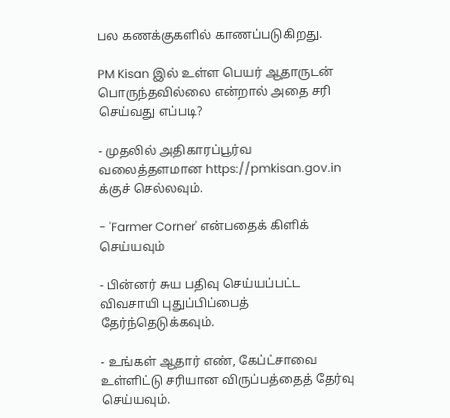பல கணக்குகளில் காணப்படுகிறது.

PM Kisan இல் உள்ள பெயர் ஆதாருடன் பொருந்தவில்லை என்றால் அதை சரி செய்வது எப்படி?

- முதலில் அதிகாரப்பூர்வ வலைத்தளமான https://pmkisan.gov.in க்குச் செல்லவும்.

- 'Farmer Corner' என்பதைக் கிளிக் செய்யவும்

- பின்னர் சுய பதிவு செய்யப்பட்ட விவசாயி புதுப்பிப்பைத் தேர்ந்தெடுக்கவும்.

- உங்கள் ஆதார் எண், கேப்ட்சாவை உள்ளிட்டு சரியான விருப்பத்தைத் தேர்வு செய்யவும்.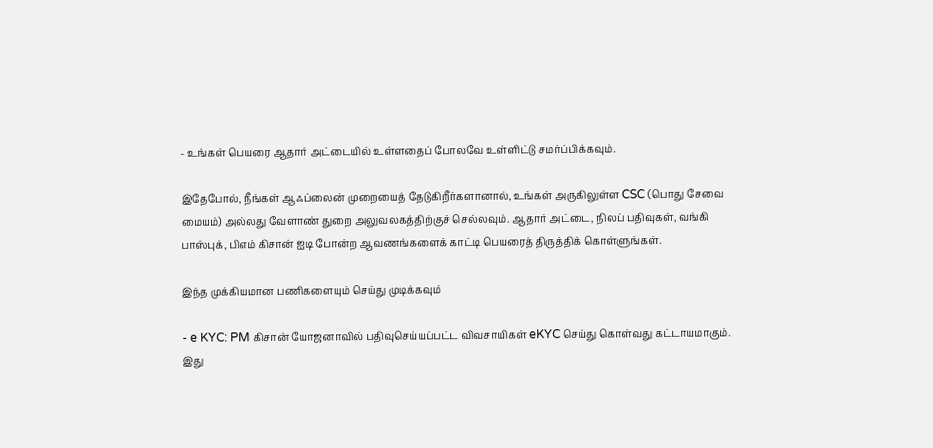- உங்கள் பெயரை ஆதார் அட்டையில் உள்ளதைப் போலவே உள்ளிட்டு சமர்ப்பிக்கவும்.

இதேபோல், நீங்கள் ஆஃப்லைன் முறையைத் தேடுகிறீர்களானால், உங்கள் அருகிலுள்ள CSC (பொது சேவை மையம்) அல்லது வேளாண் துறை அலுவலகத்திற்குச் செல்லவும். ஆதார் அட்டை, நிலப் பதிவுகள், வங்கி பாஸ்புக், பிஎம் கிசான் ஐடி போன்ற ஆவணங்களைக் காட்டி பெயரைத் திருத்திக் கொள்ளுங்கள்.

இந்த முக்கியமான பணிகளையும் செய்து முடிக்கவும்

- e KYC: PM கிசான் யோஜனாவில் பதிவுசெய்யப்பட்ட விவசாயிகள் eKYC செய்து கொள்வது கட்டாயமாகும். இது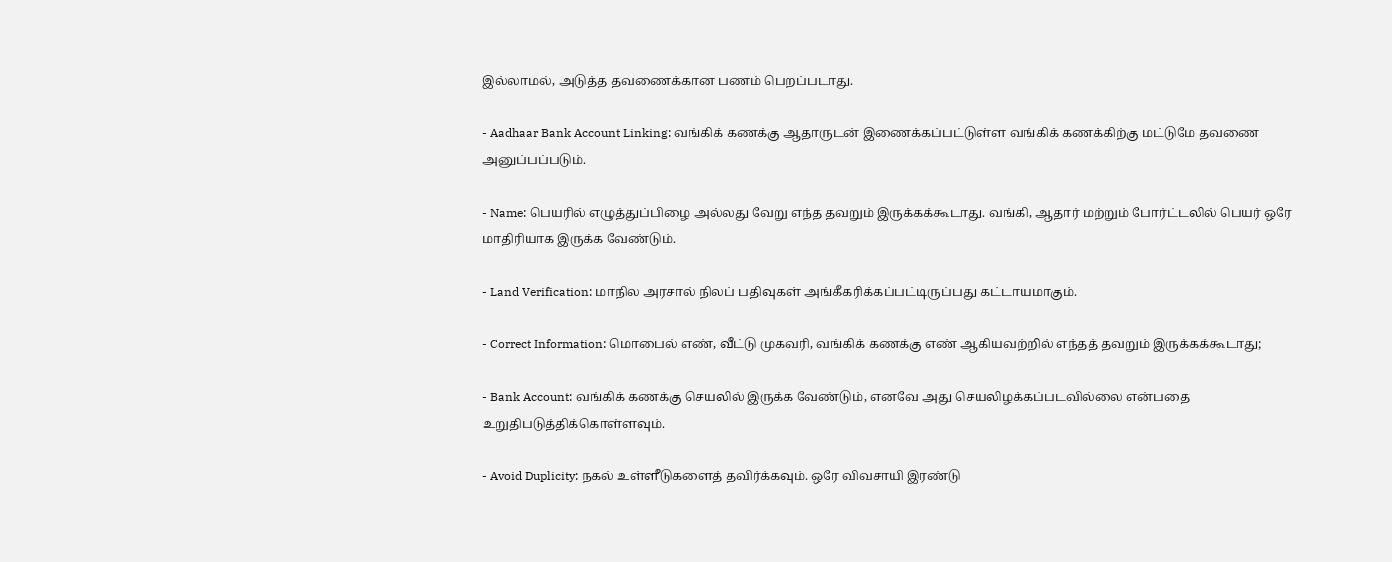இல்லாமல், அடுத்த தவணைக்கான பணம் பெறப்படாது.

- Aadhaar Bank Account Linking: வங்கிக் கணக்கு ஆதாருடன் இணைக்கப்பட்டுள்ள வங்கிக் கணக்கிற்கு மட்டுமே தவணை அனுப்பப்படும்.

- Name: பெயரில் எழுத்துப்பிழை அல்லது வேறு எந்த தவறும் இருக்கக்கூடாது. வங்கி, ஆதார் மற்றும் போர்ட்டலில் பெயர் ஒரே மாதிரியாக இருக்க வேண்டும்.

- Land Verification: மாநில அரசால் நிலப் பதிவுகள் அங்கீகரிக்கப்பட்டிருப்பது கட்டாயமாகும்.

- Correct Information: மொபைல் எண், வீட்டு முகவரி, வங்கிக் கணக்கு எண் ஆகியவற்றில் எந்தத் தவறும் இருக்கக்கூடாது;

- Bank Account: வங்கிக் கணக்கு செயலில் இருக்க வேண்டும், எனவே அது செயலிழக்கப்படவில்லை என்பதை உறுதிபடுத்திக்கொள்ளவும்.

- Avoid Duplicity: நகல் உள்ளீடுகளைத் தவிர்க்கவும். ஒரே விவசாயி இரண்டு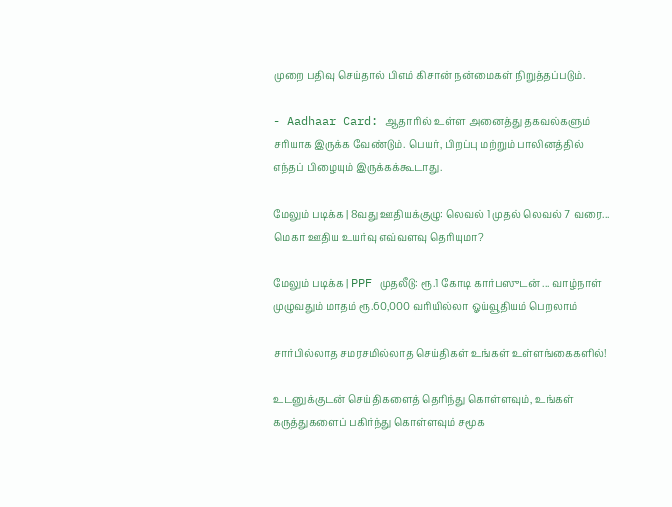முறை பதிவு செய்தால் பிஎம் கிசான் நன்மைகள் நிறுத்தப்படும்.

- Aadhaar Card: ஆதாரில் உள்ள அனைத்து தகவல்களும் சரியாக இருக்க வேண்டும். பெயர், பிறப்பு மற்றும் பாலினத்தில் எந்தப் பிழையும் இருக்கக்கூடாது.

மேலும் படிக்க | 8வது ஊதியக்குழு: லெவல் 1 முதல் லெவல் 7 வரை... மெகா ஊதிய உயர்வு எவ்வளவு தெரியுமா?

மேலும் படிக்க | PPF முதலீடு: ரூ.1 கோடி கார்பஸுடன் ... வாழ்நாள் முழுவதும் மாதம் ரூ.60,000 வரியில்லா ஓய்வூதியம் பெறலாம்

சார்பில்லாத சமரசமில்லாத செய்திகள் உங்கள் உள்ளங்கைகளில்!

உடனுக்குடன் செய்திகளைத் தெரிந்து கொள்ளவும், உங்கள் கருத்துகளைப் பகிர்ந்து கொள்ளவும் சமூக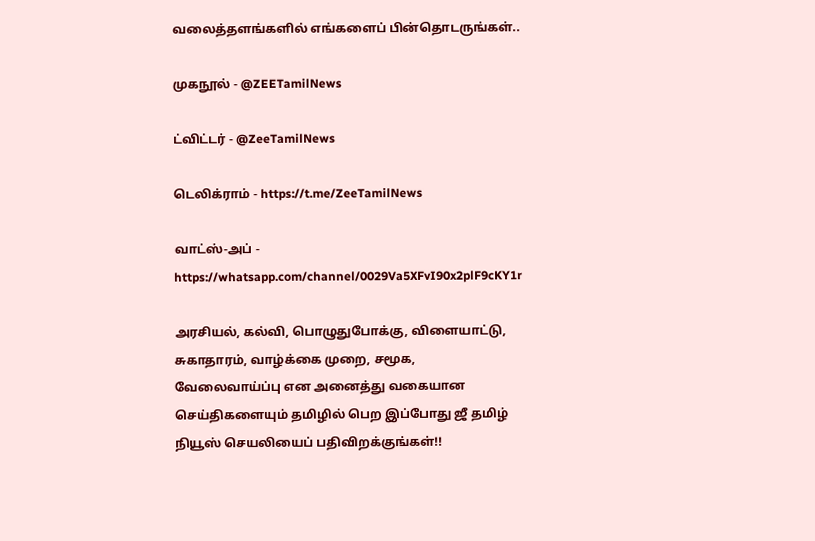வலைத்தளங்களில் எங்களைப் பின்தொடருங்கள்..

முகநூல் - @ZEETamilNews

ட்விட்டர் - @ZeeTamilNews

டெலிக்ராம் - https://t.me/ZeeTamilNews

வாட்ஸ்-அப் - https://whatsapp.com/channel/0029Va5XFvI90x2plF9cKY1r

அரசியல், கல்வி, பொழுதுபோக்கு, விளையாட்டு, சுகாதாரம், வாழ்க்கை முறை, சமூக, வேலைவாய்ப்பு என அனைத்து வகையான செய்திகளையும் தமிழில் பெற இப்போது ஜீ தமிழ் நியூஸ் செயலியைப் பதிவிறக்குங்கள்!!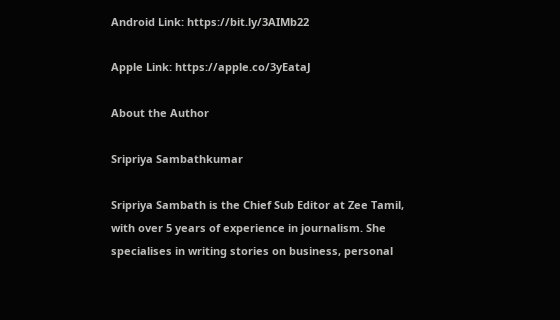Android Link: https://bit.ly/3AIMb22

Apple Link: https://apple.co/3yEataJ

About the Author

Sripriya Sambathkumar

Sripriya Sambath is the Chief Sub Editor at Zee Tamil, with over 5 years of experience in journalism. She specialises in writing stories on business, personal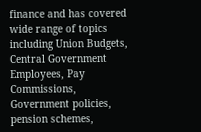finance and has covered wide range of topics including Union Budgets, Central Government Employees, Pay Commissions, Government policies, pension schemes,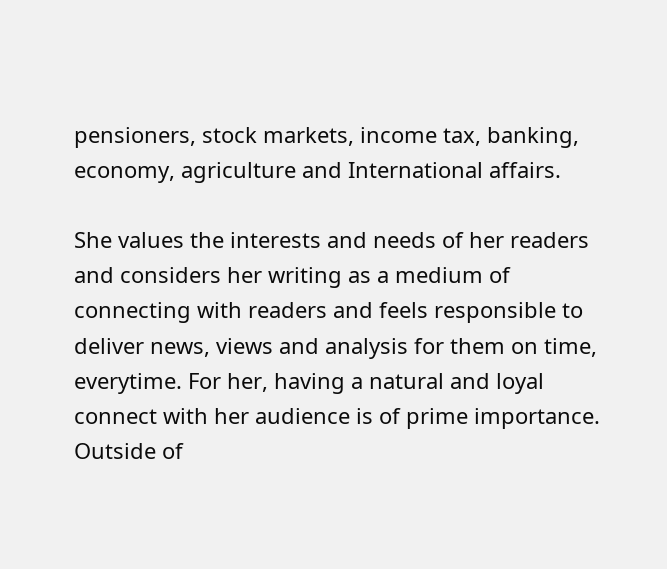pensioners, stock markets, income tax, banking, economy, agriculture and International affairs.

She values the interests and needs of her readers and considers her writing as a medium of connecting with readers and feels responsible to deliver news, views and analysis for them on time, everytime. For her, having a natural and loyal connect with her audience is of prime importance. Outside of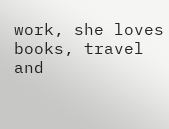work, she loves books, travel and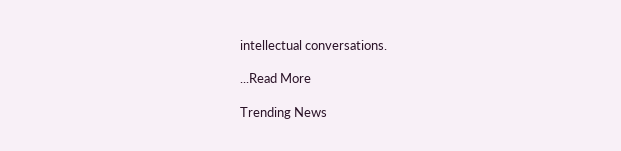intellectual conversations.

...Read More

Trending News